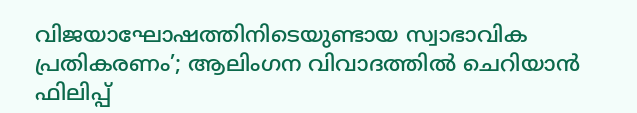വിജയാഘോഷത്തിനിടെയുണ്ടായ സ്വാഭാവിക പ്രതികരണം’; ആലിംഗന വിവാദത്തിൽ ചെറിയാൻ ഫിലിപ്പ്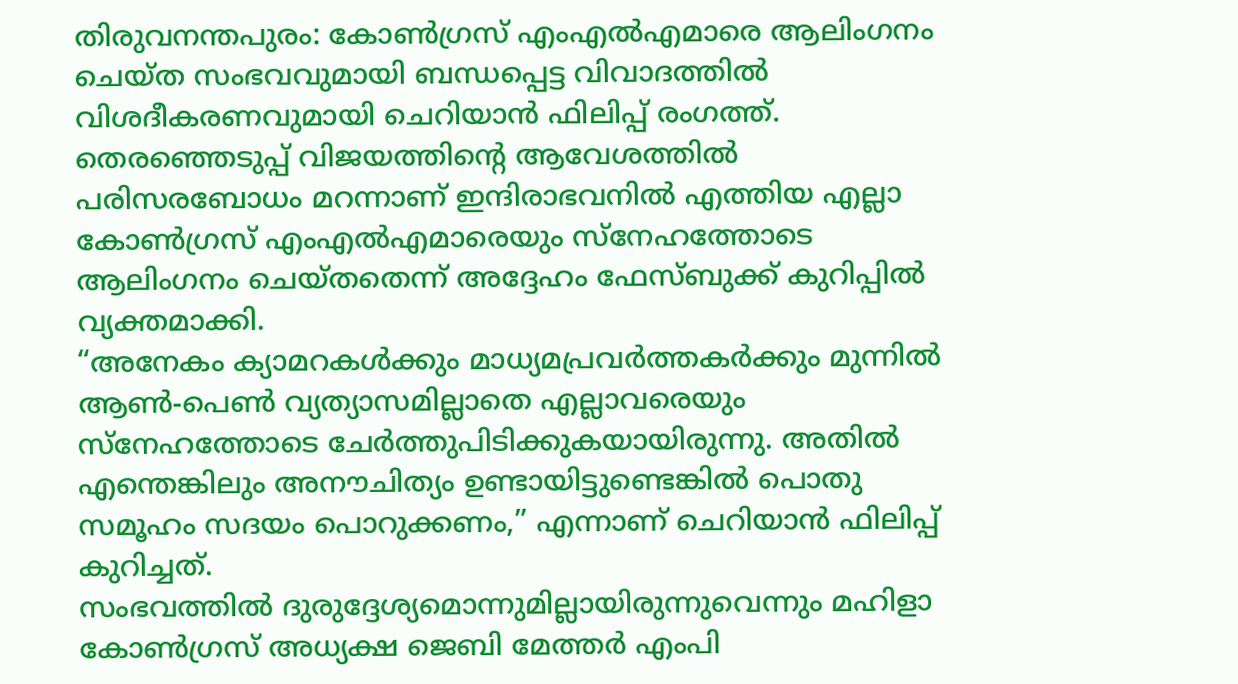തിരുവനന്തപുരം: കോൺഗ്രസ് എംഎൽഎമാരെ ആലിംഗനം ചെയ്ത സംഭവവുമായി ബന്ധപ്പെട്ട വിവാദത്തിൽ വിശദീകരണവുമായി ചെറിയാൻ ഫിലിപ്പ് രംഗത്ത്. തെരഞ്ഞെടുപ്പ് വിജയത്തിന്റെ ആവേശത്തിൽ പരിസരബോധം മറന്നാണ് ഇന്ദിരാഭവനിൽ എത്തിയ എല്ലാ കോൺഗ്രസ് എംഎൽഎമാരെയും സ്നേഹത്തോടെ ആലിംഗനം ചെയ്തതെന്ന് അദ്ദേഹം ഫേസ്ബുക്ക് കുറിപ്പിൽ വ്യക്തമാക്കി.
“അനേകം ക്യാമറകൾക്കും മാധ്യമപ്രവർത്തകർക്കും മുന്നിൽ ആൺ-പെൺ വ്യത്യാസമില്ലാതെ എല്ലാവരെയും സ്നേഹത്തോടെ ചേർത്തുപിടിക്കുകയായിരുന്നു. അതിൽ എന്തെങ്കിലും അനൗചിത്യം ഉണ്ടായിട്ടുണ്ടെങ്കിൽ പൊതു സമൂഹം സദയം പൊറുക്കണം,” എന്നാണ് ചെറിയാൻ ഫിലിപ്പ് കുറിച്ചത്.
സംഭവത്തിൽ ദുരുദ്ദേശ്യമൊന്നുമില്ലായിരുന്നുവെന്നും മഹിളാ കോൺഗ്രസ് അധ്യക്ഷ ജെബി മേത്തർ എംപി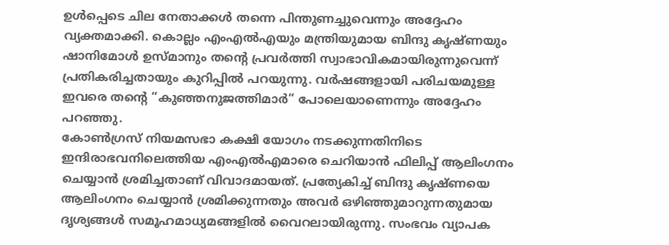ഉൾപ്പെടെ ചില നേതാക്കൾ തന്നെ പിന്തുണച്ചുവെന്നും അദ്ദേഹം വ്യക്തമാക്കി. കൊല്ലം എംഎൽഎയും മന്ത്രിയുമായ ബിന്ദു കൃഷ്ണയും ഷാനിമോൾ ഉസ്മാനും തന്റെ പ്രവർത്തി സ്വാഭാവികമായിരുന്നുവെന്ന് പ്രതികരിച്ചതായും കുറിപ്പിൽ പറയുന്നു. വർഷങ്ങളായി പരിചയമുള്ള ഇവരെ തന്റെ “കുഞ്ഞനുജത്തിമാർ” പോലെയാണെന്നും അദ്ദേഹം പറഞ്ഞു.
കോൺഗ്രസ് നിയമസഭാ കക്ഷി യോഗം നടക്കുന്നതിനിടെ ഇന്ദിരാഭവനിലെത്തിയ എംഎൽഎമാരെ ചെറിയാൻ ഫിലിപ്പ് ആലിംഗനം ചെയ്യാൻ ശ്രമിച്ചതാണ് വിവാദമായത്. പ്രത്യേകിച്ച് ബിന്ദു കൃഷ്ണയെ ആലിംഗനം ചെയ്യാൻ ശ്രമിക്കുന്നതും അവർ ഒഴിഞ്ഞുമാറുന്നതുമായ ദൃശ്യങ്ങൾ സമൂഹമാധ്യമങ്ങളിൽ വൈറലായിരുന്നു. സംഭവം വ്യാപക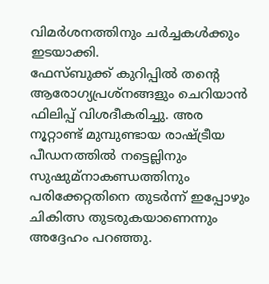വിമർശനത്തിനും ചർച്ചകൾക്കും ഇടയാക്കി.
ഫേസ്ബുക്ക് കുറിപ്പിൽ തന്റെ ആരോഗ്യപ്രശ്നങ്ങളും ചെറിയാൻ ഫിലിപ്പ് വിശദീകരിച്ചു. അര നൂറ്റാണ്ട് മുമ്പുണ്ടായ രാഷ്ട്രീയ പീഡനത്തിൽ നട്ടെല്ലിനും സുഷുമ്നാകണ്ഡത്തിനും പരിക്കേറ്റതിനെ തുടർന്ന് ഇപ്പോഴും ചികിത്സ തുടരുകയാണെന്നും അദ്ദേഹം പറഞ്ഞു.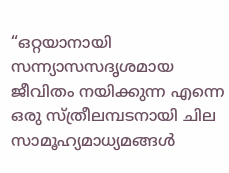“ഒറ്റയാനായി സന്ന്യാസസദൃശമായ ജീവിതം നയിക്കുന്ന എന്നെ ഒരു സ്ത്രീലമ്പടനായി ചില സാമൂഹ്യമാധ്യമങ്ങൾ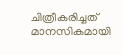ചിത്രീകരിച്ചത് മാനസികമായി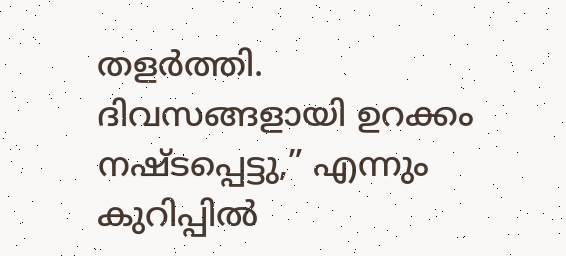തളർത്തി. ദിവസങ്ങളായി ഉറക്കം നഷ്ടപ്പെട്ടു,” എന്നും കുറിപ്പിൽ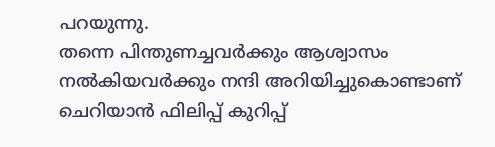പറയുന്നു.
തന്നെ പിന്തുണച്ചവർക്കും ആശ്വാസം നൽകിയവർക്കും നന്ദി അറിയിച്ചുകൊണ്ടാണ് ചെറിയാൻ ഫിലിപ്പ് കുറിപ്പ്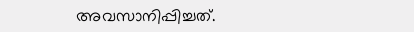അവസാനിപ്പിച്ചത്.